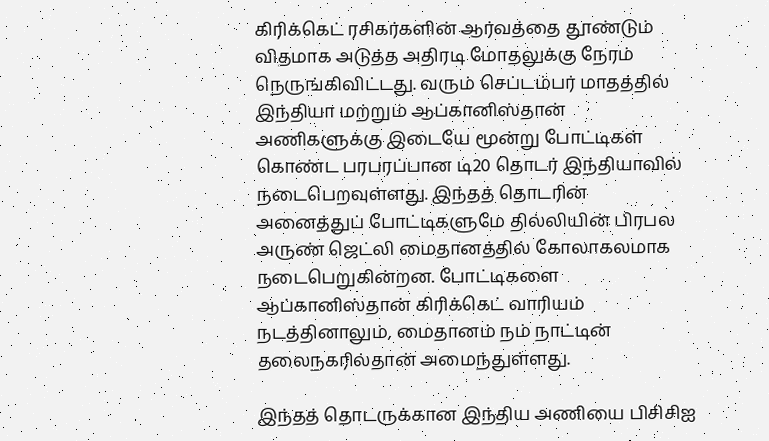கிரிக்கெட் ரசிகர்களின் ஆர்வத்தை தூண்டும் விதமாக அடுத்த அதிரடி மோதலுக்கு நேரம் நெருங்கிவிட்டது. வரும் செப்டம்பர் மாதத்தில் இந்தியா மற்றும் ஆப்கானிஸ்தான் அணிகளுக்கு இடையே மூன்று போட்டிகள் கொண்ட பரபரப்பான டி20 தொடர் இந்தியாவில் நடைபெறவுள்ளது. இந்தத் தொடரின் அனைத்துப் போட்டிகளுமே தில்லியின் பிரபல அருண் ஜெட்லி மைதானத்தில் கோலாகலமாக நடைபெறுகின்றன. போட்டிகளை ஆப்கானிஸ்தான் கிரிக்கெட் வாரியம் நடத்தினாலும், மைதானம் நம் நாட்டின் தலைநகரில்தான் அமைந்துள்ளது.

இந்தத் தொடருக்கான இந்திய அணியை பிசிசிஐ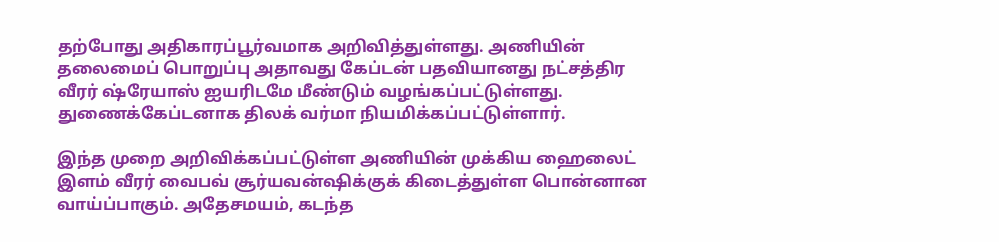தற்போது அதிகாரப்பூர்வமாக அறிவித்துள்ளது. அணியின் தலைமைப் பொறுப்பு அதாவது கேப்டன் பதவியானது நட்சத்திர வீரர் ஷ்ரேயாஸ் ஐயரிடமே மீண்டும் வழங்கப்பட்டுள்ளது. துணைக்கேப்டனாக திலக் வர்மா நியமிக்கப்பட்டுள்ளார்.

இந்த முறை அறிவிக்கப்பட்டுள்ள அணியின் முக்கிய ஹைலைட் இளம் வீரர் வைபவ் சூர்யவன்ஷிக்குக் கிடைத்துள்ள பொன்னான வாய்ப்பாகும். அதேசமயம், கடந்த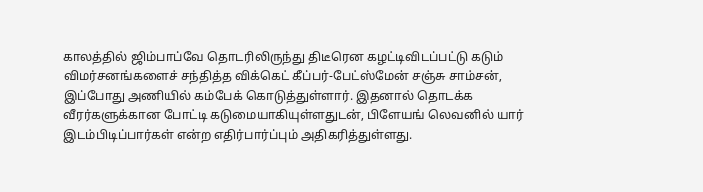காலத்தில் ஜிம்பாப்வே தொடரிலிருந்து திடீரென கழட்டிவிடப்பட்டு கடும் விமர்சனங்களைச் சந்தித்த விக்கெட் கீப்பர்-பேட்ஸ்மேன் சஞ்சு சாம்சன், இப்போது அணியில் கம்பேக் கொடுத்துள்ளார். இதனால் தொடக்க வீரர்களுக்கான போட்டி கடுமையாகியுள்ளதுடன், பிளேயங் லெவனில் யார் இடம்பிடிப்பார்கள் என்ற எதிர்பார்ப்பும் அதிகரித்துள்ளது.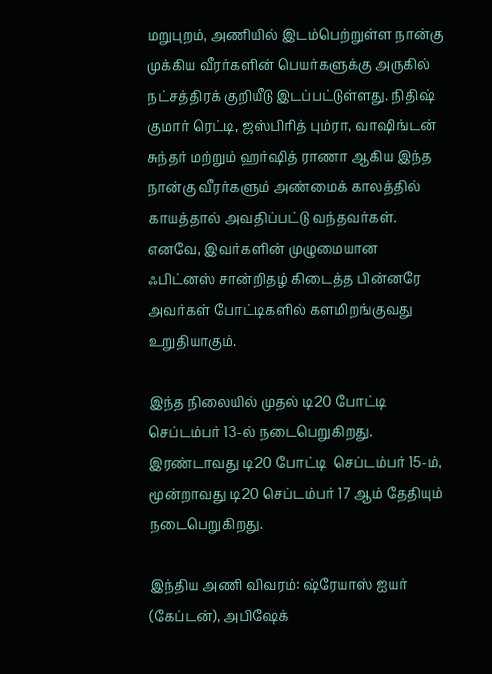மறுபுறம், அணியில் இடம்பெற்றுள்ள நான்கு முக்கிய வீரர்களின் பெயர்களுக்கு அருகில் நட்சத்திரக் குறியீடு இடப்பட்டுள்ளது. நிதிஷ் குமார் ரெட்டி, ஜஸ்பிரித் பும்ரா, வாஷிங்டன் சுந்தர் மற்றும் ஹர்ஷித் ராணா ஆகிய இந்த நான்கு வீரர்களும் அண்மைக் காலத்தில் காயத்தால் அவதிப்பட்டு வந்தவர்கள். எனவே, இவர்களின் முழுமையான ஃபிட்னஸ் சான்றிதழ் கிடைத்த பின்னரே அவர்கள் போட்டிகளில் களமிறங்குவது உறுதியாகும்.

இந்த நிலையில் முதல் டி20 போட்டி  செப்டம்பர் 13-ல் நடைபெறுகிறது. இரண்டாவது டி20 போட்டி  செப்டம்பர் 15-ம்,  மூன்றாவது டி20 செப்டம்பர் 17 ஆம் தேதியும் நடைபெறுகிறது.

இந்திய அணி விவரம்: ஷ்ரேயாஸ் ஐயர் (கேப்டன்), அபிஷேக்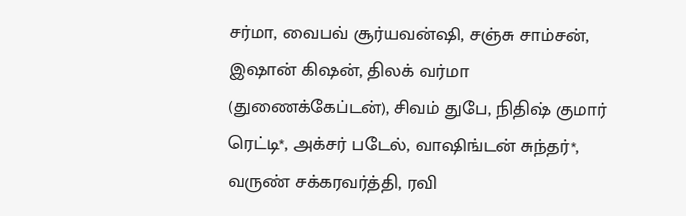சர்மா, வைபவ் சூர்யவன்ஷி, சஞ்சு சாம்சன், இஷான் கிஷன், திலக் வர்மா (துணைக்கேப்டன்), சிவம் துபே, நிதிஷ் குமார் ரெட்டி*, அக்சர் படேல், வாஷிங்டன் சுந்தர்*, வருண் சக்கரவர்த்தி, ரவி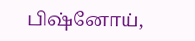பிஷ்னோய்,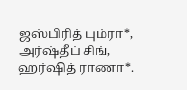ஜஸ்பிரித் பும்ரா*, அர்ஷ்தீப் சிங், ஹர்ஷித் ராணா*.